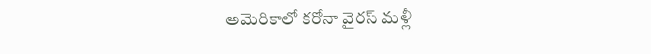అమెరికాలో కరోనా వైరస్ మళ్లీ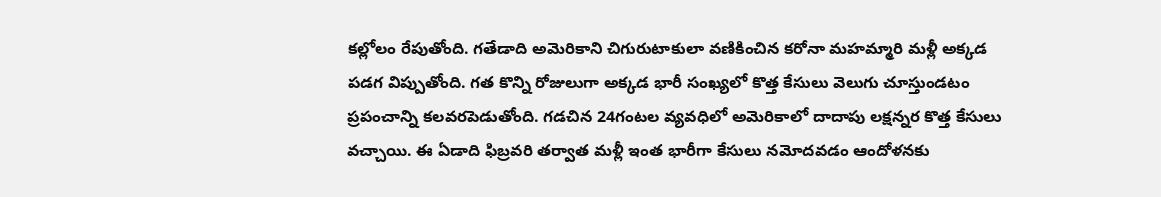కల్లోలం రేపుతోంది. గతేడాది అమెరికాని చిగురుటాకులా వణికించిన కరోనా మహమ్మారి మళ్లీ అక్కడ పడగ విప్పుతోంది. గత కొన్ని రోజులుగా అక్కడ భారీ సంఖ్యలో కొత్త కేసులు వెలుగు చూస్తుండటం ప్రపంచాన్ని కలవరపెడుతోంది. గడచిన 24గంటల వ్యవధిలో అమెరికాలో దాదాపు లక్షన్నర కొత్త కేసులు వచ్చాయి. ఈ ఏడాది ఫిబ్రవరి తర్వాత మళ్లీ ఇంత భారీగా కేసులు నమోదవడం ఆందోళనకు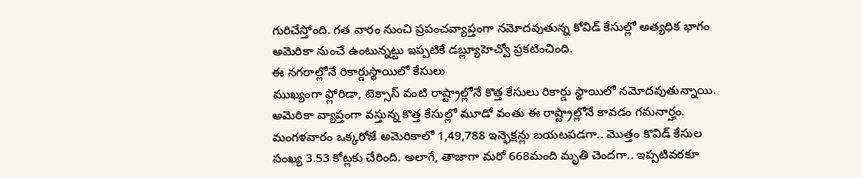గురిచేస్తోంది. గత వారం నుంచి ప్రపంచవ్యాప్తంగా నమోదవుతున్న కోవిడ్ కేసుల్లో అత్యధిక భాగం అమెరికా నుంచే ఉంటున్నట్టు ఇప్పటికే డబ్ల్యూహెచ్వో ప్రకటించింది.
ఈ నగరాల్లోనే రికార్డుస్థాయిలో కేసులు
ముఖ్యంగా ఫ్లోరిడా, టెక్సాస్ వంటి రాష్ట్రాల్లోనే కొత్త కేసులు రికార్డు స్థాయిలో నమోదవుతున్నాయి. అమెరికా వ్యాప్తంగా వస్తున్న కొత్త కేసుల్లో మూడో వంతు ఈ రాష్ట్రాల్లోనే కావడం గమనార్హం. మంగళవారం ఒక్కరోజే అమెరికాలో 1,49,788 ఇన్ఫెక్షన్లు బయటపడగా.. మొత్తం కొవిడ్ కేసుల సంఖ్య 3.53 కోట్లకు చేరింది. అలాగే, తాజాగా మరో 668మంది మృతి చెందగా.. ఇప్పటివరకూ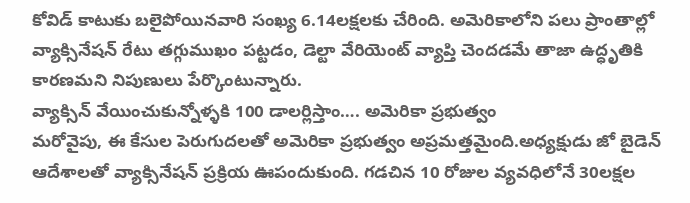కోవిడ్ కాటుకు బలైపోయినవారి సంఖ్య 6.14లక్షలకు చేరింది. అమెరికాలోని పలు ప్రాంతాల్లో వ్యాక్సినేషన్ రేటు తగ్గుముఖం పట్టడం, డెల్టా వేరియెంట్ వ్యాప్తి చెందడమే తాజా ఉద్ధృతికి కారణమని నిపుణులు పేర్కొంటున్నారు.
వ్యాక్సిన్ వేయించుకున్నోళ్ళకి 100 డాలర్లిస్తాం…. అమెరికా ప్రభుత్వం
మరోవైపు, ఈ కేసుల పెరుగుదలతో అమెరికా ప్రభుత్వం అప్రమత్తమైంది.అధ్యక్షుడు జో బైడెన్ ఆదేశాలతో వ్యాక్సినేషన్ ప్రక్రియ ఊపందుకుంది. గడచిన 10 రోజుల వ్యవధిలోనే 30లక్షల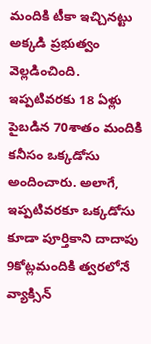మందికి టీకా ఇచ్చినట్టు అక్కడి ప్రభుత్వం వెల్లడించింది. ఇప్పటివరకు 18 ఏళ్లు పైబడిన 70శాతం మందికి కనీసం ఒక్కడోసు అందించారు. అలాగే, ఇప్పటివరకూ ఒక్కడోసు కూడా పూర్తికాని దాదాపు 9కోట్లమందికి త్వరలోనే వ్యాక్సిన్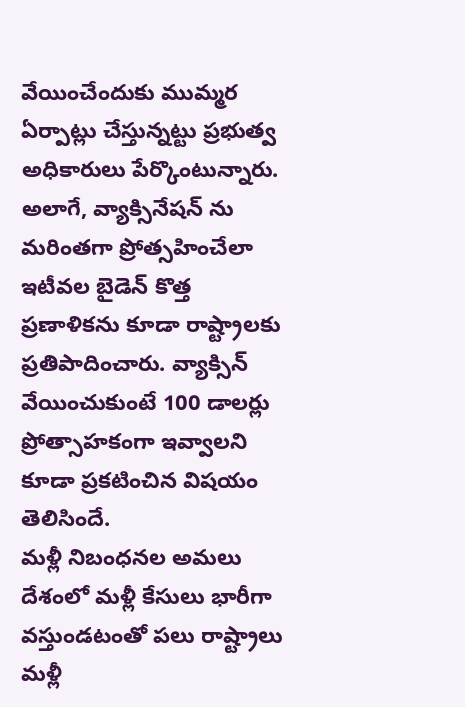వేయించేందుకు ముమ్మర ఏర్పాట్లు చేస్తున్నట్టు ప్రభుత్వ అధికారులు పేర్కొంటున్నారు. అలాగే, వ్యాక్సినేషన్ ను మరింతగా ప్రోత్సహించేలా ఇటీవల బైడెన్ కొత్త ప్రణాళికను కూడా రాష్ట్రాలకు ప్రతిపాదించారు. వ్యాక్సిన్ వేయించుకుంటే 100 డాలర్లు ప్రోత్సాహకంగా ఇవ్వాలని కూడా ప్రకటించిన విషయం తెలిసిందే.
మళ్లీ నిబంధనల అమలు
దేశంలో మళ్లీ కేసులు భారీగా వస్తుండటంతో పలు రాష్ట్రాలు మళ్లీ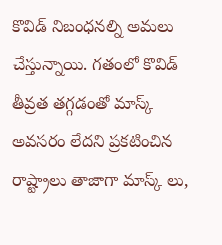కొవిడ్ నిబంధనల్ని అమలు చేస్తున్నాయి. గతంలో కొవిడ్ తీవ్రత తగ్గడంతో మాస్క్ అవసరం లేదని ప్రకటించిన రాష్ట్రాలు తాజాగా మాస్క్ లు,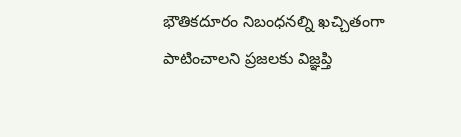భౌతికదూరం నిబంధనల్ని ఖచ్చితంగా పాటించాలని ప్రజలకు విజ్ఞప్తి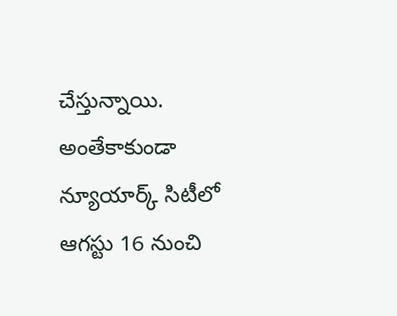చేస్తున్నాయి. అంతేకాకుండా న్యూయార్క్ సిటీలో ఆగస్టు 16 నుంచి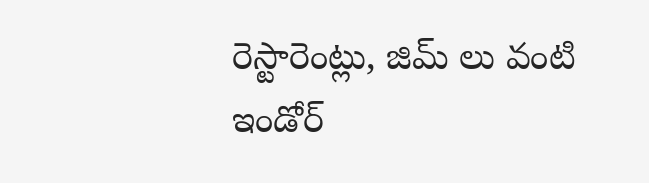రెస్టారెంట్లు, జిమ్ లు వంటి ఇండోర్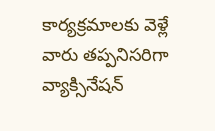కార్యక్రమాలకు వెళ్లే వారు తప్పనిసరిగా వ్యాక్సినేషన్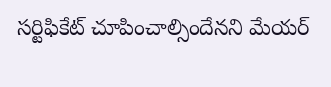సర్టిఫికేట్ చూపించాల్సిందేనని మేయర్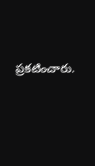ప్రకటించారు.